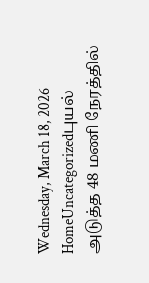Wednesday, March 18, 2026
HomeUncategorizedபுயல் அடுத்த 48 மணி நேரத்தில்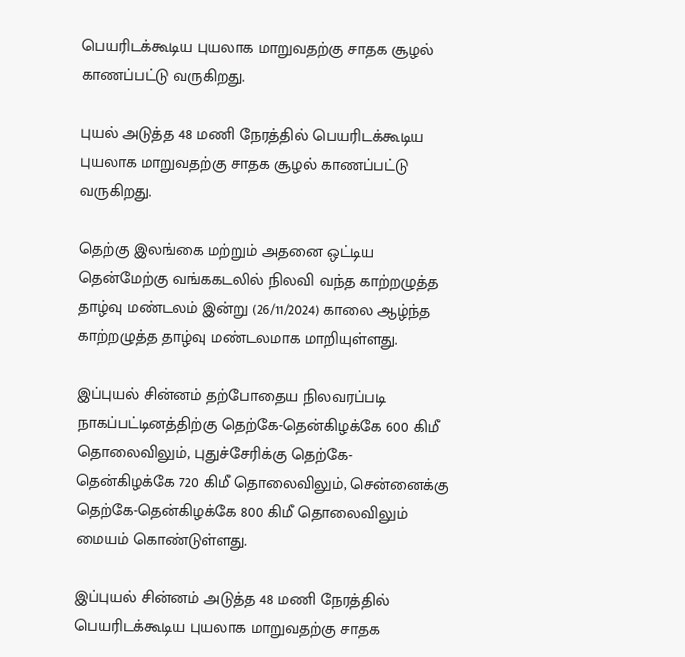பெயரிடக்கூடிய புயலாக மாறுவதற்கு சாதக சூழல் காணப்பட்டு வருகிறது.

புயல் அடுத்த 48 மணி நேரத்தில் பெயரிடக்கூடிய புயலாக மாறுவதற்கு சாதக சூழல் காணப்பட்டு வருகிறது.

தெற்கு இலங்கை மற்றும் அதனை ஒட்டிய தென்மேற்கு வங்ககடலில் நிலவி வந்த காற்றழுத்த தாழ்வு மண்டலம் இன்று (26/11/2024) காலை ஆழ்ந்த காற்றழுத்த தாழ்வு மண்டலமாக மாறியுள்ளது.

இப்புயல் சின்னம் தற்போதைய நிலவரப்படி நாகப்பட்டினத்திற்கு தெற்கே-தென்கிழக்கே 600 கிமீ தொலைவிலும், புதுச்சேரிக்கு தெற்கே- தென்கிழக்கே 720 கிமீ தொலைவிலும், சென்னைக்கு தெற்கே-தென்கிழக்கே 800 கிமீ தொலைவிலும் மையம் கொண்டுள்ளது.

இப்புயல் சின்னம் அடுத்த 48 மணி நேரத்தில் பெயரிடக்கூடிய புயலாக மாறுவதற்கு சாதக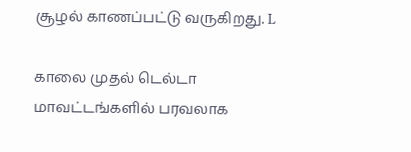சூழல் காணப்பட்டு வருகிறது. L

காலை முதல் டெல்டா மாவட்டங்களில் பரவலாக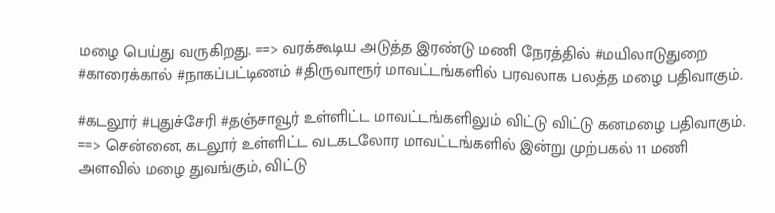மழை பெய்து வருகிறது. ==> வரக்கூடிய அடுத்த இரண்டு மணி நேரத்தில் #மயிலாடுதுறை #காரைக்கால் #நாகப்பட்டிணம் #திருவாரூர் மாவட்டங்களில் பரவலாக பலத்த மழை பதிவாகும்.

#கடலூர் #புதுச்சேரி #தஞ்சாவூர் உள்ளிட்ட மாவட்டங்களிலும் விட்டு விட்டு கனமழை பதிவாகும். ==> சென்னை, கடலூர் உள்ளிட்ட வடகடலோர மாவட்டங்களில் இன்று முற்பகல் 11 மணி அளவில் மழை துவங்கும், விட்டு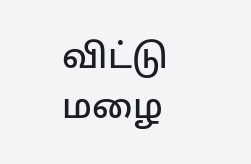விட்டு மழை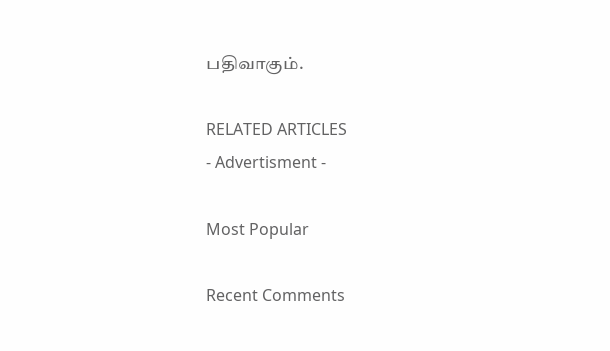பதிவாகும்.

RELATED ARTICLES
- Advertisment -

Most Popular

Recent Comments